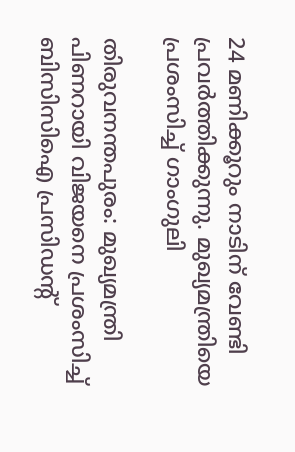24 മണിക്കൂറും നാടിന് വേണ്ടി പ്രവര്‍ത്തിക്കുന്നു. മുഖ്യമന്ത്രിയെ പ്രശംസിച്ച് ഗാംഗുലി

തിരുവനന്തപുരം: മുഖ്യമന്ത്രി പിണറായി വിജയനെ പ്രശംസിച്ച് ബിസിസിഐ പ്രസിഡന്റ്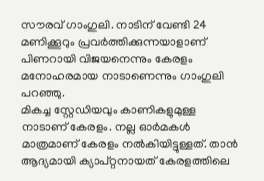സൗരവ് ഗാംഗുലി. നാടിന് വേണ്ടി 24 മണിക്കൂറും പ്രവര്‍ത്തിക്കുന്നയാളാണ് പിണറായി വിജയനെന്നും കേരളം മനോഹരമായ നാടാണെന്നും ഗാംഗുലി പറഞ്ഞു.
മികച്ച സ്റ്റേഡിയവും കാണികളുമുള്ള നാടാണ് കേരളം. നല്ല ഓര്‍മകള്‍ മാത്രമാണ് കേരളം നല്‍കിയിട്ടുള്ളത്. താന്‍ ആദ്യമായി ക്യാപ്റ്റനായത് കേരളത്തിലെ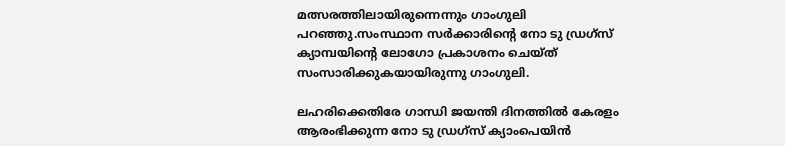മത്സരത്തിലായിരുന്നെന്നും ഗാംഗുലി പറഞ്ഞു.സംസ്ഥാന സര്‍ക്കാരിന്റെ നോ ടു ഡ്രഗ്സ് ക്യാമ്പയിന്റെ ലോഗോ പ്രകാശനം ചെയ്ത് സംസാരിക്കുകയായിരുന്നു ഗാംഗുലി.

ലഹരിക്കെതിരേ ഗാന്ധി ജയന്തി ദിനത്തില്‍ കേരളം ആരംഭിക്കുന്ന നോ ടു ഡ്രഗ്‌സ് ക്യാംപെയിന്‍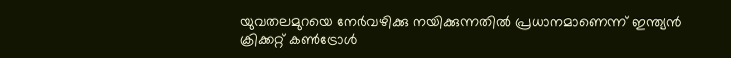യുവതലമുറയെ നേര്‍വഴിക്കു നയിക്കുന്നതില്‍ പ്രധാനമാണെന്ന് ഇന്ത്യന്‍ ക്രിക്കറ്റ് കണ്‍ട്രോള്‍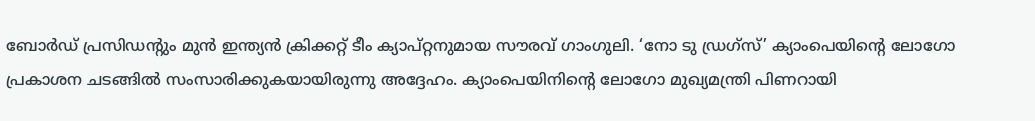ബോര്‍ഡ് പ്രസിഡന്റും മുന്‍ ഇന്ത്യന്‍ ക്രിക്കറ്റ് ടീം ക്യാപ്റ്റനുമായ സൗരവ് ഗാംഗുലി. ‘നോ ടു ഡ്രഗ്‌സ്’ ക്യാംപെയിന്റെ ലോഗോ പ്രകാശന ചടങ്ങില്‍ സംസാരിക്കുകയായിരുന്നു അദ്ദേഹം. ക്യാംപെയിനിന്റെ ലോഗോ മുഖ്യമന്ത്രി പിണറായി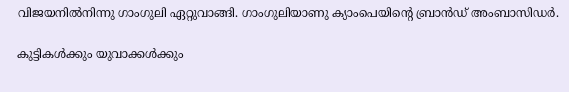വിജയനില്‍നിന്നു ഗാംഗുലി ഏറ്റുവാങ്ങി. ഗാംഗുലിയാണു ക്യാംപെയിന്റെ ബ്രാന്‍ഡ് അംബാസിഡര്‍.

കുട്ടികള്‍ക്കും യുവാക്കള്‍ക്കും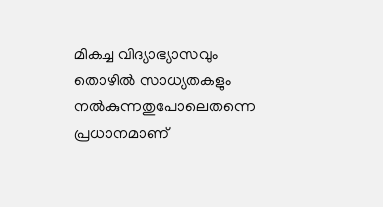മികച്ച വിദ്യാഭ്യാസവും തൊഴില്‍ സാധ്യതകളും നല്‍കുന്നതുപോലെതന്നെ പ്രധാനമാണ്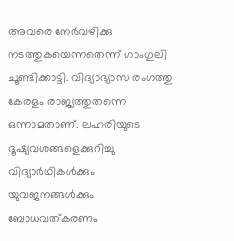അവരെ നേര്‍വഴിക്കു നടത്തുകയെന്നതെന്ന് ഗാംഗുലി ചൂണ്ടിക്കാട്ടി. വിദ്യാഭ്യാസ രംഗത്തു കേരളം രാജ്യത്തുതന്നെ ഒന്നാമതാണ്. ലഹരിയുടെ ദൂഷ്യവശങ്ങളെക്കുറിച്ചു വിദ്യാര്‍ഥികള്‍ക്കും യുവജനങ്ങള്‍ക്കും ബോധവത്കരണം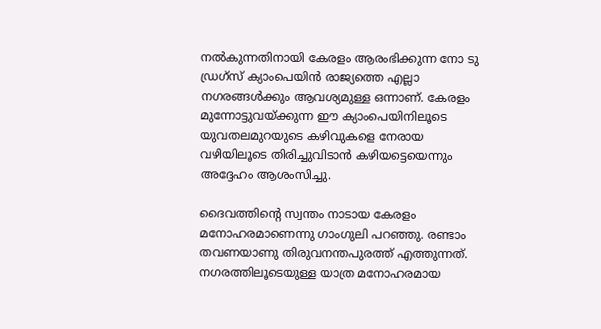നല്‍കുന്നതിനായി കേരളം ആരംഭിക്കുന്ന നോ ടു ഡ്രഗ്‌സ് ക്യാംപെയിന്‍ രാജ്യത്തെ എല്ലാ നഗരങ്ങള്‍ക്കും ആവശ്യമുള്ള ഒന്നാണ്. കേരളം മുന്നോട്ടുവയ്ക്കുന്ന ഈ ക്യാംപെയിനിലൂടെ യുവതലമുറയുടെ കഴിവുകളെ നേരായ വഴിയിലൂടെ തിരിച്ചുവിടാന്‍ കഴിയട്ടെയെന്നും അദ്ദേഹം ആശംസിച്ചു.

ദൈവത്തിന്റെ സ്വന്തം നാടായ കേരളം മനോഹരമാണെന്നു ഗാംഗുലി പറഞ്ഞു. രണ്ടാം തവണയാണു തിരുവനന്തപുരത്ത് എത്തുന്നത്. നഗരത്തിലൂടെയുള്ള യാത്ര മനോഹരമായ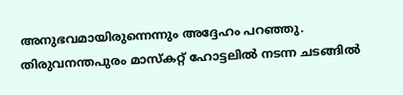അനുഭവമായിരുന്നെന്നും അദ്ദേഹം പറഞ്ഞു. തിരുവനന്തപുരം മാസ്‌കറ്റ് ഹോട്ടലില്‍ നടന്ന ചടങ്ങില്‍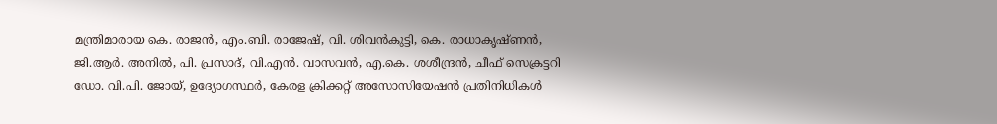മന്ത്രിമാരായ കെ. രാജന്‍, എം.ബി. രാജേഷ്, വി. ശിവന്‍കുട്ടി, കെ. രാധാകൃഷ്ണന്‍, ജി.ആര്‍. അനില്‍, പി. പ്രസാദ്, വി.എന്‍. വാസവന്‍, എ.കെ. ശശീന്ദ്രന്‍, ചീഫ് സെക്രട്ടറി ഡോ. വി.പി. ജോയ്, ഉദ്യോഗസ്ഥര്‍, കേരള ക്രിക്കറ്റ് അസോസിയേഷന്‍ പ്രതിനിധികള്‍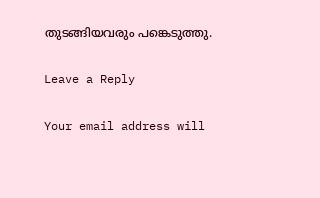തുടങ്ങിയവരും പങ്കെടുത്തു.

Leave a Reply

Your email address will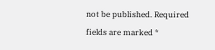not be published. Required fields are marked *